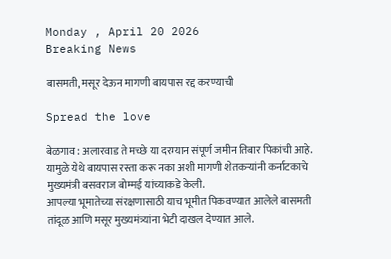Monday , April 20 2026
Breaking News

बासमती, मसूर देऊन मागणी बायपास रद्द करण्याची

Spread the love

बेळगाव : अलारवाड ते मच्छे या दरम्यान संपूर्ण जमीन तिबार पिकांची आहे. यामुळे येथे बायपास रस्ता करू नका अशी मागणी शेतकऱ्यांनी कर्नाटकाचे मुख्यमंत्री बसवराज बोम्मई यांच्याकडे केली.
आपल्या भूमातेच्या संरक्षणासाठी याच भूमीत पिकवण्यात आलेले बासमती तांदूळ आणि मसूर मुख्यमंत्र्यांना भेटी दाखल देण्यात आले.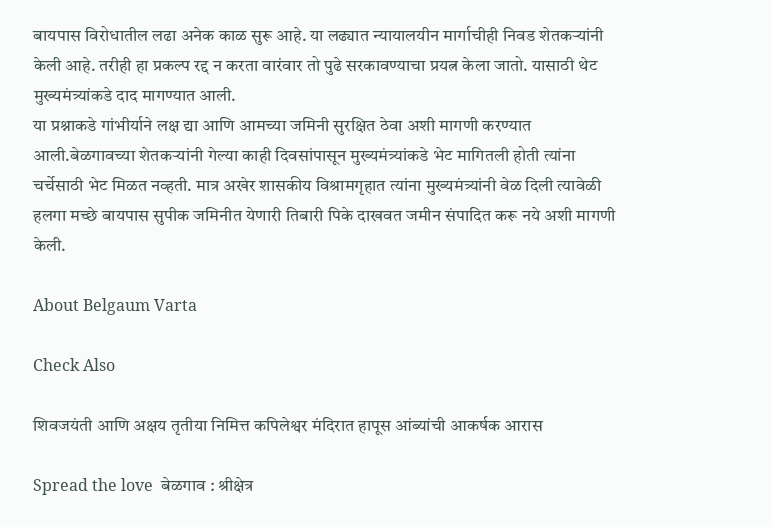बायपास विरोधातील लढा अनेक काळ सुरू आहे. या लढ्यात न्यायालयीन मार्गाचीही निवड शेतकऱ्यांनी केली आहे. तरीही हा प्रकल्प रद्द न करता वारंवार तो पुढे सरकावण्याचा प्रयत्न केला जातो. यासाठी थेट मुख्यमंत्र्यांकडे दाद मागण्यात आली.
या प्रश्नाकडे गांभीर्याने लक्ष द्या आणि आमच्या जमिनी सुरक्षित ठेवा अशी मागणी करण्यात आली.बेळगावच्या शेतकऱ्यांनी गेल्या काही दिवसांपासून मुख्यमंत्र्यांकडे भेट मागितली होती त्यांना चर्चेसाठी भेट मिळत नव्हती. मात्र अखेर शासकीय विश्रामगृहात त्यांना मुख्यमंत्र्यांनी वेळ दिली त्यावेळी हलगा मच्छे बायपास सुपीक जमिनीत येणारी तिबारी पिके दाखवत जमीन संपादित करू नये अशी मागणी केली.

About Belgaum Varta

Check Also

शिवजयंती आणि अक्षय तृतीया निमित्त कपिलेश्वर मंदिरात हापूस आंब्यांची आकर्षक आरास

Spread the love  बेळगाव : श्रीक्षेत्र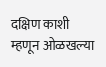दक्षिण काशी म्हणून ओळखल्या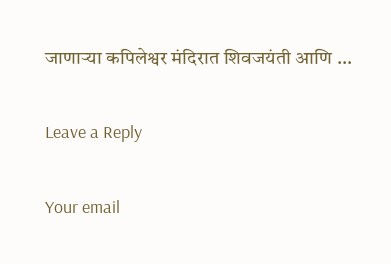जाणाऱ्या कपिलेश्वर मंदिरात शिवजयंती आणि …

Leave a Reply

Your email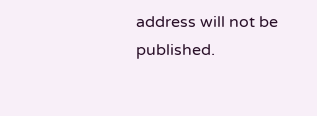address will not be published.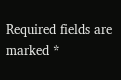Required fields are marked *